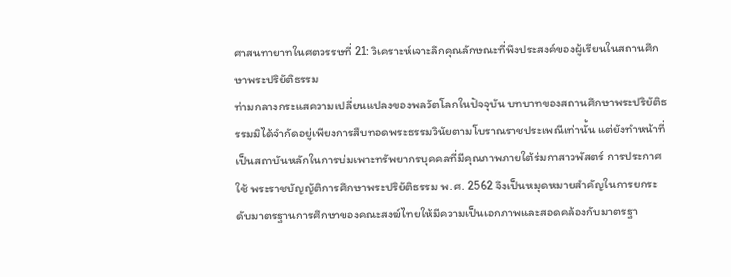ศาสนทายาทในศตวรรษที่ 21: วิเคราะห์เจาะลึกคุณลักษณะที่พึงประสงค์ของผู้เรียนในสถานศึกษาพระปริยัติธรรม
ท่ามกลางกระแสความเปลี่ยนแปลงของพลวัตโลกในปัจจุบัน บทบาทของสถานศึกษาพระปริยัติธรรมมิได้จำกัดอยู่เพียงการสืบทอดพระธรรมวินัยตามโบราณราชประเพณีเท่านั้น แต่ยังทำหน้าที่เป็นสถาบันหลักในการบ่มเพาะทรัพยากรบุคคลที่มีคุณภาพภายใต้ร่มกาสาวพัสตร์ การประกาศใช้ พระราชบัญญัติการศึกษาพระปริยัติธรรม พ.ศ. 2562 จึงเป็นหมุดหมายสำคัญในการยกระดับมาตรฐานการศึกษาของคณะสงฆ์ไทยให้มีความเป็นเอกภาพและสอดคล้องกับมาตรฐา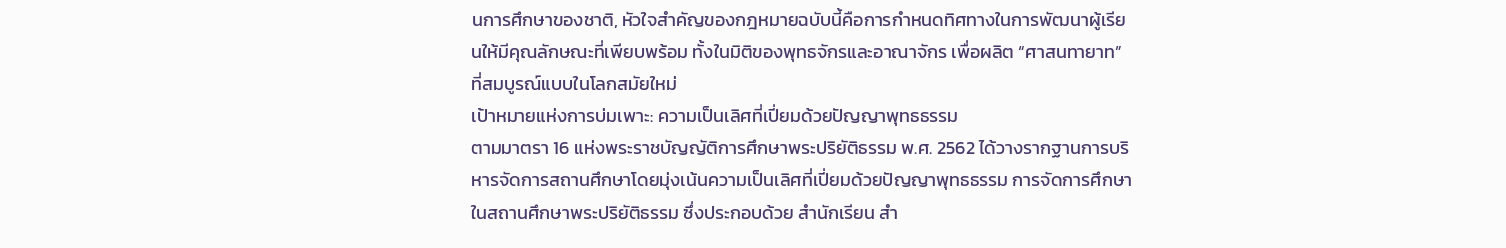นการศึกษาของชาติ, หัวใจสำคัญของกฎหมายฉบับนี้คือการกำหนดทิศทางในการพัฒนาผู้เรียนให้มีคุณลักษณะที่เพียบพร้อม ทั้งในมิติของพุทธจักรและอาณาจักร เพื่อผลิต “ศาสนทายาท” ที่สมบูรณ์แบบในโลกสมัยใหม่
เป้าหมายแห่งการบ่มเพาะ: ความเป็นเลิศที่เปี่ยมด้วยปัญญาพุทธธรรม
ตามมาตรา 16 แห่งพระราชบัญญัติการศึกษาพระปริยัติธรรม พ.ศ. 2562 ได้วางรากฐานการบริหารจัดการสถานศึกษาโดยมุ่งเน้นความเป็นเลิศที่เปี่ยมด้วยปัญญาพุทธธรรม การจัดการศึกษาในสถานศึกษาพระปริยัติธรรม ซึ่งประกอบด้วย สำนักเรียน สำ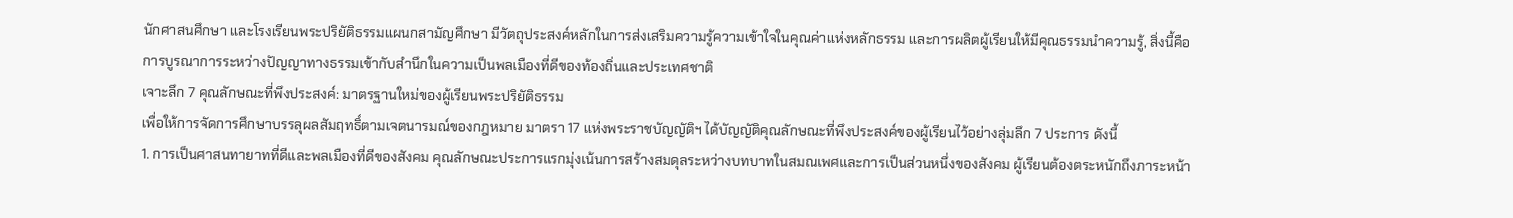นักศาสนศึกษา และโรงเรียนพระปริยัติธรรมแผนกสามัญศึกษา มีวัตถุประสงค์หลักในการส่งเสริมความรู้ความเข้าใจในคุณค่าแห่งหลักธรรม และการผลิตผู้เรียนให้มีคุณธรรมนำความรู้, สิ่งนี้คือการบูรณาการระหว่างปัญญาทางธรรมเข้ากับสำนึกในความเป็นพลเมืองที่ดีของท้องถิ่นและประเทศชาติ
เจาะลึก 7 คุณลักษณะที่พึงประสงค์: มาตรฐานใหม่ของผู้เรียนพระปริยัติธรรม
เพื่อให้การจัดการศึกษาบรรลุผลสัมฤทธิ์ตามเจตนารมณ์ของกฎหมาย มาตรา 17 แห่งพระราชบัญญัติฯ ได้บัญญัติคุณลักษณะที่พึงประสงค์ของผู้เรียนไว้อย่างลุ่มลึก 7 ประการ ดังนี้
1. การเป็นศาสนทายาทที่ดีและพลเมืองที่ดีของสังคม คุณลักษณะประการแรกมุ่งเน้นการสร้างสมดุลระหว่างบทบาทในสมณเพศและการเป็นส่วนหนึ่งของสังคม ผู้เรียนต้องตระหนักถึงภาระหน้า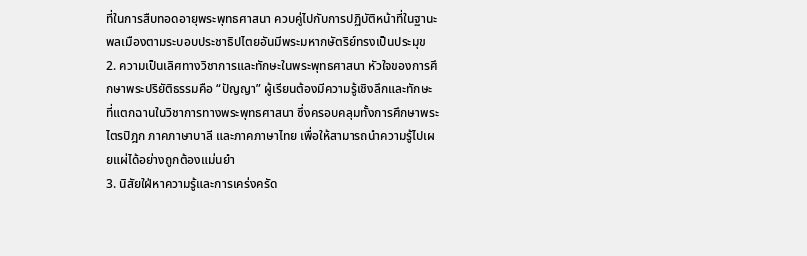ที่ในการสืบทอดอายุพระพุทธศาสนา ควบคู่ไปกับการปฏิบัติหน้าที่ในฐานะพลเมืองตามระบอบประชาธิปไตยอันมีพระมหากษัตริย์ทรงเป็นประมุข
2. ความเป็นเลิศทางวิชาการและทักษะในพระพุทธศาสนา หัวใจของการศึกษาพระปริยัติธรรมคือ “ปัญญา” ผู้เรียนต้องมีความรู้เชิงลึกและทักษะที่แตกฉานในวิชาการทางพระพุทธศาสนา ซึ่งครอบคลุมทั้งการศึกษาพระไตรปิฎก ภาคภาษาบาลี และภาคภาษาไทย เพื่อให้สามารถนำความรู้ไปเผยแผ่ได้อย่างถูกต้องแม่นยำ
3. นิสัยใฝ่หาความรู้และการเคร่งครัด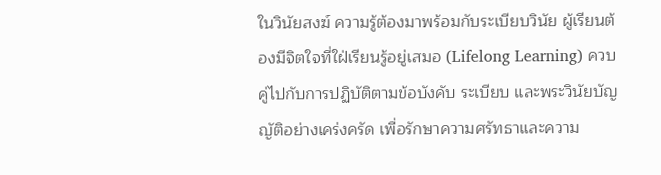ในวินัยสงฆ์ ความรู้ต้องมาพร้อมกับระเบียบวินัย ผู้เรียนต้องมีจิตใจที่ใฝ่เรียนรู้อยู่เสมอ (Lifelong Learning) ควบคู่ไปกับการปฏิบัติตามข้อบังคับ ระเบียบ และพระวินัยบัญญัติอย่างเคร่งครัด เพื่อรักษาความศรัทธาและความ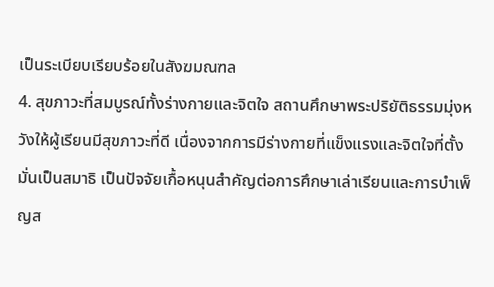เป็นระเบียบเรียบร้อยในสังฆมณฑล
4. สุขภาวะที่สมบูรณ์ทั้งร่างกายและจิตใจ สถานศึกษาพระปริยัติธรรมมุ่งหวังให้ผู้เรียนมีสุขภาวะที่ดี เนื่องจากการมีร่างกายที่แข็งแรงและจิตใจที่ตั้งมั่นเป็นสมาธิ เป็นปัจจัยเกื้อหนุนสำคัญต่อการศึกษาเล่าเรียนและการบำเพ็ญส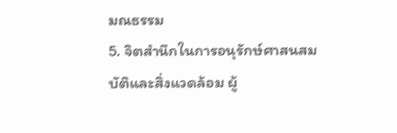มณธรรม
5. จิตสำนึกในการอนุรักษ์ศาสนสมบัติและสิ่งแวดล้อม ผู้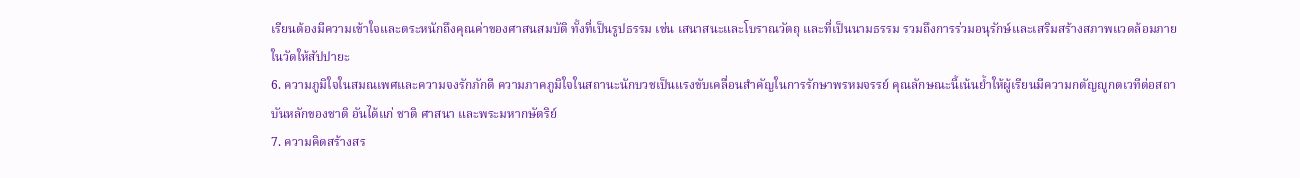เรียนต้องมีความเข้าใจและตระหนักถึงคุณค่าของศาสนสมบัติ ทั้งที่เป็นรูปธรรม เช่น เสนาสนะและโบราณวัตถุ และที่เป็นนามธรรม รวมถึงการร่วมอนุรักษ์และเสริมสร้างสภาพแวดล้อมภายในวัดให้สัปปายะ
6. ความภูมิใจในสมณเพศและความจงรักภักดี ความภาคภูมิใจในสถานะนักบวชเป็นแรงขับเคลื่อนสำคัญในการรักษาพรหมจรรย์ คุณลักษณะนี้เน้นย้ำให้ผู้เรียนมีความกตัญญูกตเวทีต่อสถาบันหลักของชาติ อันได้แก่ ชาติ ศาสนา และพระมหากษัตริย์
7. ความคิดสร้างสร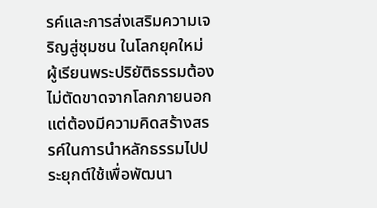รค์และการส่งเสริมความเจริญสู่ชุมชน ในโลกยุคใหม่ ผู้เรียนพระปริยัติธรรมต้องไม่ตัดขาดจากโลกภายนอก แต่ต้องมีความคิดสร้างสรรค์ในการนำหลักธรรมไปประยุกต์ใช้เพื่อพัฒนา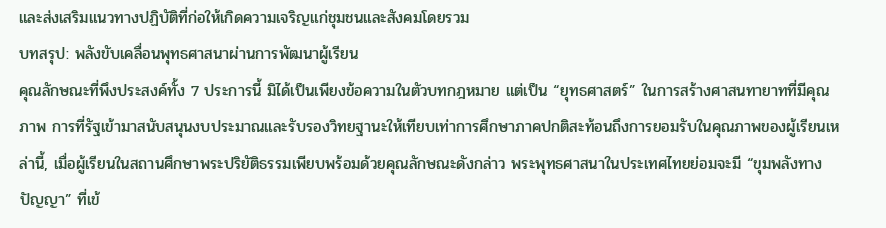และส่งเสริมแนวทางปฏิบัติที่ก่อให้เกิดความเจริญแก่ชุมชนและสังคมโดยรวม
บทสรุป: พลังขับเคลื่อนพุทธศาสนาผ่านการพัฒนาผู้เรียน
คุณลักษณะที่พึงประสงค์ทั้ง 7 ประการนี้ มิได้เป็นเพียงข้อความในตัวบทกฎหมาย แต่เป็น “ยุทธศาสตร์” ในการสร้างศาสนทายาทที่มีคุณภาพ การที่รัฐเข้ามาสนับสนุนงบประมาณและรับรองวิทยฐานะให้เทียบเท่าการศึกษาภาคปกติสะท้อนถึงการยอมรับในคุณภาพของผู้เรียนเหล่านี้, เมื่อผู้เรียนในสถานศึกษาพระปริยัติธรรมเพียบพร้อมด้วยคุณลักษณะดังกล่าว พระพุทธศาสนาในประเทศไทยย่อมจะมี “ขุมพลังทางปัญญา” ที่เข้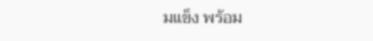มแข็ง พร้อม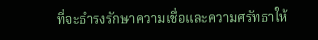ที่จะธำรงรักษาความเชื่อและความศรัทธาให้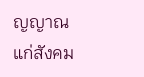ญญาณแก่สังคม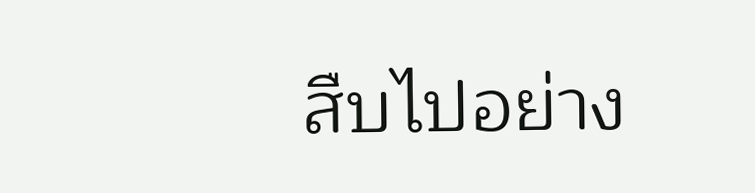สืบไปอย่าง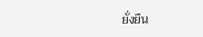ยั่งยืน